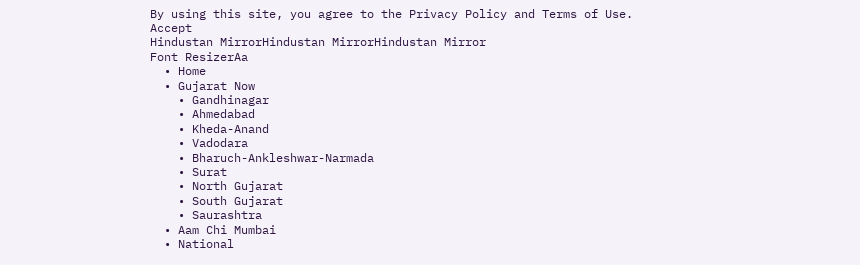By using this site, you agree to the Privacy Policy and Terms of Use.
Accept
Hindustan MirrorHindustan MirrorHindustan Mirror
Font ResizerAa
  • Home
  • Gujarat Now
    • Gandhinagar
    • Ahmedabad
    • Kheda-Anand
    • Vadodara
    • Bharuch-Ankleshwar-Narmada
    • Surat
    • North Gujarat
    • South Gujarat
    • Saurashtra
  • Aam Chi Mumbai
  • National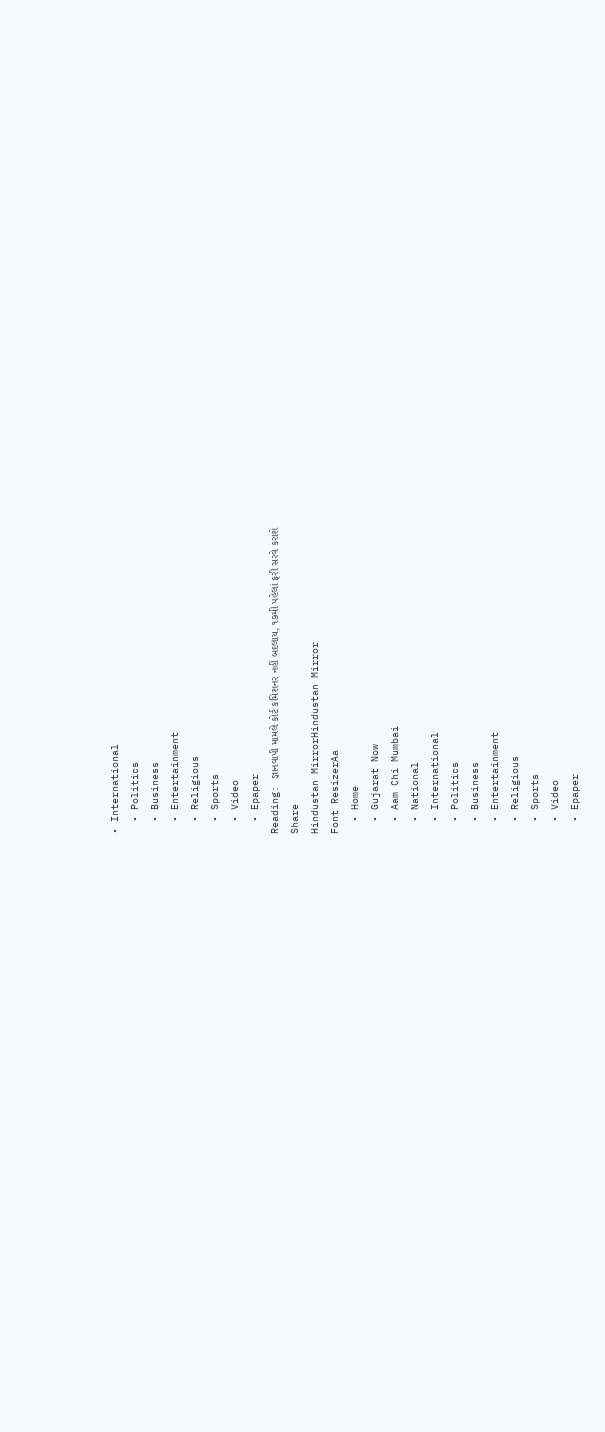• International
  • Politics
  • Business
  • Entertainment
  • Religious
  • Sports
  • Video
  • Epaper
Reading: જ્ઞાનવાપી મામલે કોર્ટ કમિશનર નહીં બદલાય, ૧૭મી પહેલાં ફરી સરવે કરાશે
Share
Hindustan MirrorHindustan Mirror
Font ResizerAa
  • Home
  • Gujarat Now
  • Aam Chi Mumbai
  • National
  • International
  • Politics
  • Business
  • Entertainment
  • Religious
  • Sports
  • Video
  • Epaper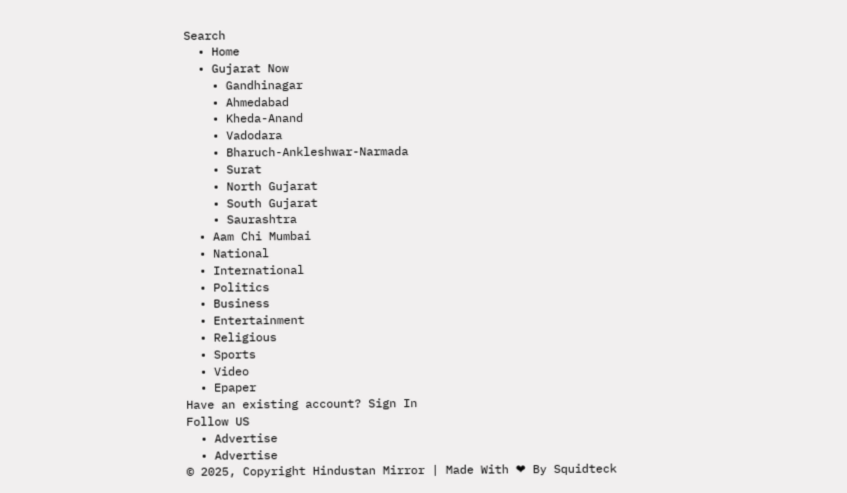Search
  • Home
  • Gujarat Now
    • Gandhinagar
    • Ahmedabad
    • Kheda-Anand
    • Vadodara
    • Bharuch-Ankleshwar-Narmada
    • Surat
    • North Gujarat
    • South Gujarat
    • Saurashtra
  • Aam Chi Mumbai
  • National
  • International
  • Politics
  • Business
  • Entertainment
  • Religious
  • Sports
  • Video
  • Epaper
Have an existing account? Sign In
Follow US
  • Advertise
  • Advertise
© 2025, Copyright Hindustan Mirror | Made With ❤ By Squidteck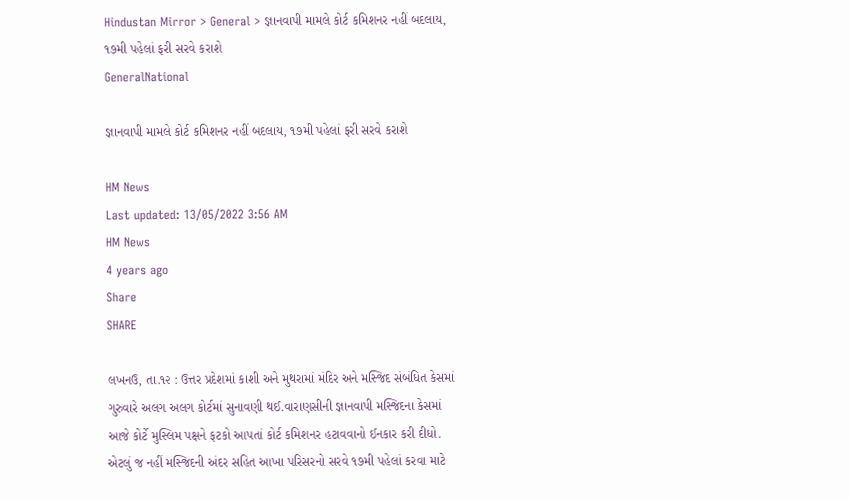Hindustan Mirror > General > જ્ઞાનવાપી મામલે કોર્ટ કમિશનર નહીં બદલાય, ૧૭મી પહેલાં ફરી સરવે કરાશે
GeneralNational

જ્ઞાનવાપી મામલે કોર્ટ કમિશનર નહીં બદલાય, ૧૭મી પહેલાં ફરી સરવે કરાશે

HM News
Last updated: 13/05/2022 3:56 AM
HM News
4 years ago
Share
SHARE

લખનઉ, તા.૧૨ : ઉત્તર પ્રદેશમાં કાશી અને મુથરામાં મંદિર અને મસ્જિદ સંબંધિત કેસમાં ગુરુવારે અલગ અલગ કોર્ટમાં સુનાવણી થઈ.વારાણસીની જ્ઞાનવાપી મસ્જિદના કેસમાં આજે કોર્ટે મુસ્લિમ પક્ષને ફટકો આપતાં કોર્ટ કમિશનર હટાવવાનો ઈનકાર કરી દીધો. એટલું જ નહીં મસ્જિદની અંદર સહિત આખા પરિસરનો સરવે ૧૭મી પહેલાં કરવા માટે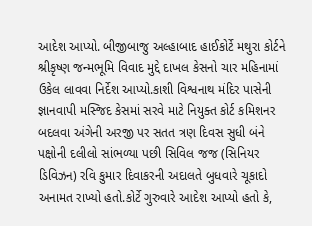આદેશ આપ્યો. બીજીબાજુ અલ્હાબાદ હાઈકોર્ટે મથુરા કોર્ટને શ્રીકૃષ્ણ જન્મભૂમિ વિવાદ મુદ્દે દાખલ કેસનો ચાર મહિનામાં ઉકેલ લાવવા નિર્દેશ આપ્યો.કાશી વિશ્વનાથ મંદિર પાસેની જ્ઞાનવાપી મસ્જિદ કેસમાં સરવે માટે નિયુક્ત કોર્ટ કમિશનર બદલવા અંગેની અરજી પર સતત ત્રણ દિવસ સુધી બંને પક્ષોની દલીલો સાંભળ્યા પછી સિવિલ જજ (સિનિયર ડિવિઝન) રવિ કુમાર દિવાકરની અદાલતે બુધવારે ચૂકાદો અનામત રાખ્યો હતો.કોર્ટે ગુરુવારે આદેશ આપ્યો હતો કે,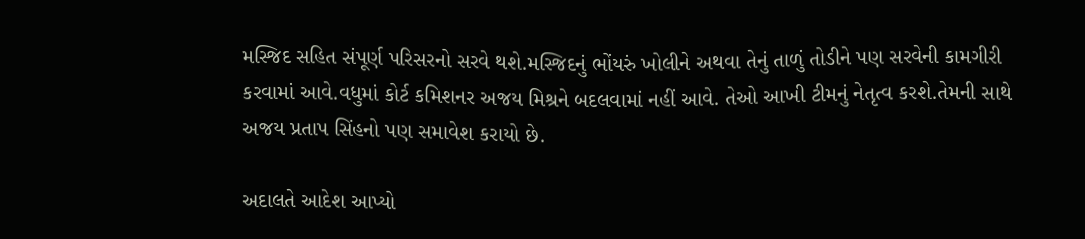મસ્જિદ સહિત સંપૂર્ણ પરિસરનો સરવે થશે.મસ્જિદનું ભોંયરું ખોલીને અથવા તેનું તાળું તોડીને પણ સરવેની કામગીરી કરવામાં આવે.વધુમાં કોર્ટ કમિશનર અજય મિશ્રને બદલવામાં નહીં આવે. તેઓ આખી ટીમનું નેતૃત્વ કરશે.તેમની સાથે અજય પ્રતાપ સિંહનો પણ સમાવેશ કરાયો છે.

અદાલતે આદેશ આપ્યો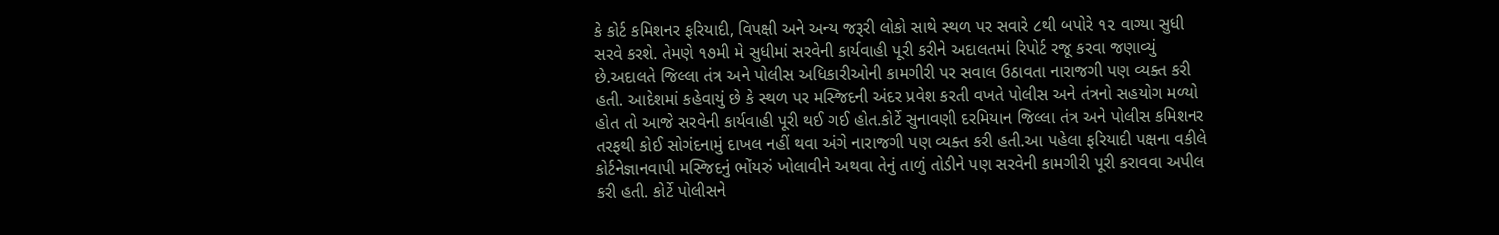કે કોર્ટ કમિશનર ફરિયાદી, વિપક્ષી અને અન્ય જરૂરી લોકો સાથે સ્થળ પર સવારે ૮થી બપોરે ૧૨ વાગ્યા સુધી સરવે કરશે. તેમણે ૧૭મી મે સુધીમાં સરવેની કાર્યવાહી પૂરી કરીને અદાલતમાં રિપોર્ટ રજૂ કરવા જણાવ્યું છે.અદાલતે જિલ્લા તંત્ર અને પોલીસ અધિકારીઓની કામગીરી પર સવાલ ઉઠાવતા નારાજગી પણ વ્યક્ત કરી હતી. આદેશમાં કહેવાયું છે કે સ્થળ પર મસ્જિદની અંદર પ્રવેશ કરતી વખતે પોલીસ અને તંત્રનો સહયોગ મળ્યો હોત તો આજે સરવેની કાર્યવાહી પૂરી થઈ ગઈ હોત.કોર્ટે સુનાવણી દરમિયાન જિલ્લા તંત્ર અને પોલીસ કમિશનર તરફથી કોઈ સોગંદનામું દાખલ નહીં થવા અંગે નારાજગી પણ વ્યક્ત કરી હતી.આ પહેલા ફરિયાદી પક્ષના વકીલે કોર્ટનેજ્ઞાનવાપી મસ્જિદનું ભોંયરું ખોલાવીને અથવા તેનું તાળું તોડીને પણ સરવેની કામગીરી પૂરી કરાવવા અપીલ કરી હતી. કોર્ટે પોલીસને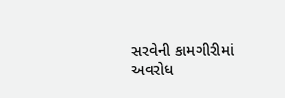સરવેની કામગીરીમાં અવરોધ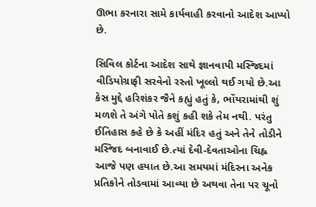ઊભા કરનારા સામે કાર્યવાહી કરવાનો આદેશ આપ્યો છે.

સિવિલ કોર્ટના આદેશ સાથે જ્ઞાનવાપી મસ્જિદમાં વીડિયોગ્રાફી સરવેનો રસ્તો ખૂલ્લો થઈ ગયો છે.આ કેસ મુદ્દે હરિશંકર જૈને કહ્યું હતું કે, ભોંયરામાંથી શું મળશે તે અંગે પોતે કશું કહી શકે તેમ નથી. પરંતુ ઈતિહાસ કહે છે કે અહીં મંદિર હતું અને તેને તોડીને મસ્જિદ બનાવાઈ છે.ત્યાં દેવી-દેવતાઓના ચિહ્ન આજે પણ હયાત છે.આ સમયમાં મંદિરના અનેક પ્રતિકોને તોડવામાં આવ્યા છે અથવા તેના પર ચૂનો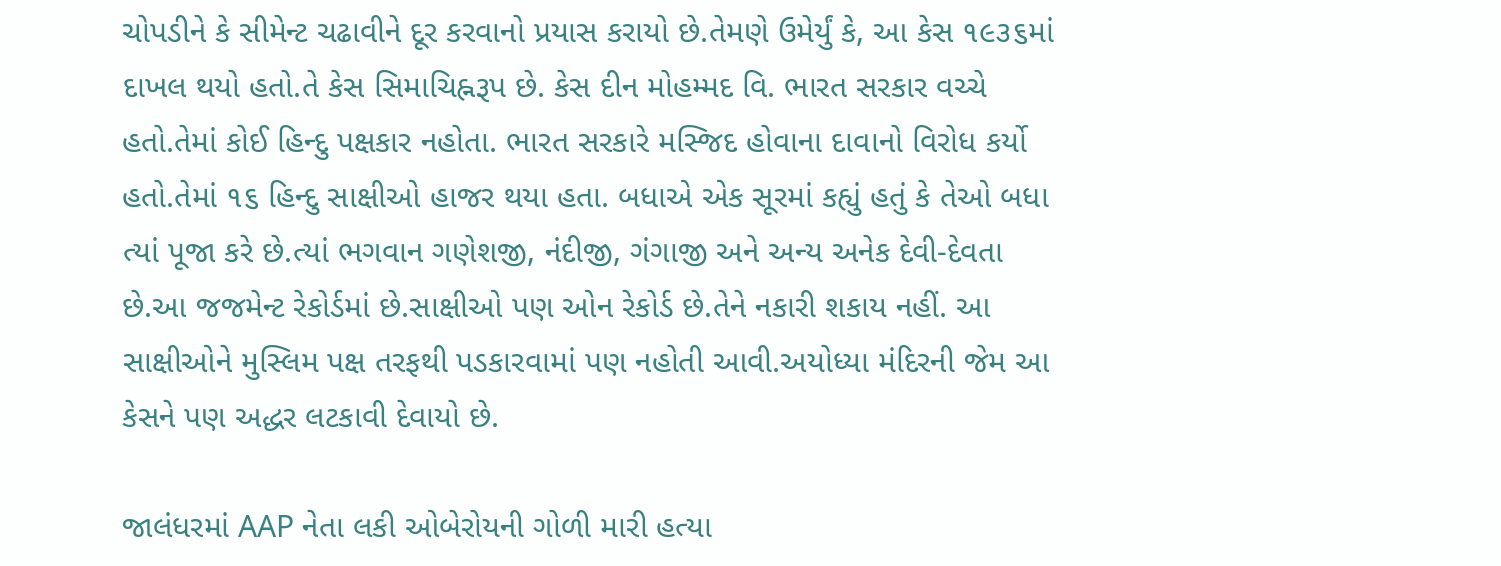ચોપડીને કે સીમેન્ટ ચઢાવીને દૂર કરવાનો પ્રયાસ કરાયો છે.તેમણે ઉમેર્યું કે, આ કેસ ૧૯૩૬માં દાખલ થયો હતો.તે કેસ સિમાચિહ્નરૂપ છે. કેસ દીન મોહમ્મદ વિ. ભારત સરકાર વચ્ચે હતો.તેમાં કોઈ હિન્દુ પક્ષકાર નહોતા. ભારત સરકારે મસ્જિદ હોવાના દાવાનો વિરોધ કર્યો હતો.તેમાં ૧૬ હિન્દુ સાક્ષીઓ હાજર થયા હતા. બધાએ એક સૂરમાં કહ્યું હતું કે તેઓ બધા ત્યાં પૂજા કરે છે.ત્યાં ભગવાન ગણેશજી, નંદીજી, ગંગાજી અને અન્ય અનેક દેવી-દેવતા છે.આ જજમેન્ટ રેકોર્ડમાં છે.સાક્ષીઓ પણ ઓન રેકોર્ડ છે.તેને નકારી શકાય નહીં. આ સાક્ષીઓને મુસ્લિમ પક્ષ તરફથી પડકારવામાં પણ નહોતી આવી.અયોધ્યા મંદિરની જેમ આ કેસને પણ અદ્ધર લટકાવી દેવાયો છે.

જાલંધરમાં AAP નેતા લકી ઓબેરોયની ગોળી મારી હત્યા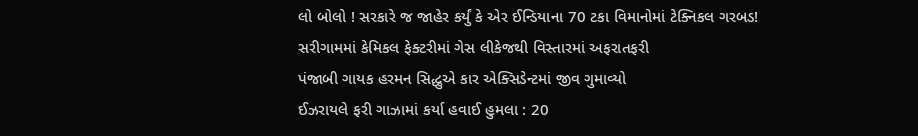લો બોલો ! સરકારે જ જાહેર કર્યું કે એર ઈન્ડિયાના 70 ટકા વિમાનોમાં ટેક્નિકલ ગરબડ!
સરીગામમાં કેમિકલ ફેક્ટરીમાં ગેસ લીકેજથી વિસ્તારમાં અફરાતફરી
પંજાબી ગાયક હરમન સિદ્ધુએ કાર એક્સિડેન્ટમાં જીવ ગુમાવ્યો
ઈઝરાયલે ફરી ગાઝામાં કર્યા હવાઈ હુમલા : 20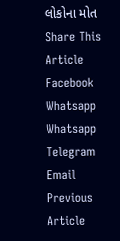લોકોના મોત
Share This Article
Facebook Whatsapp Whatsapp Telegram Email
Previous Article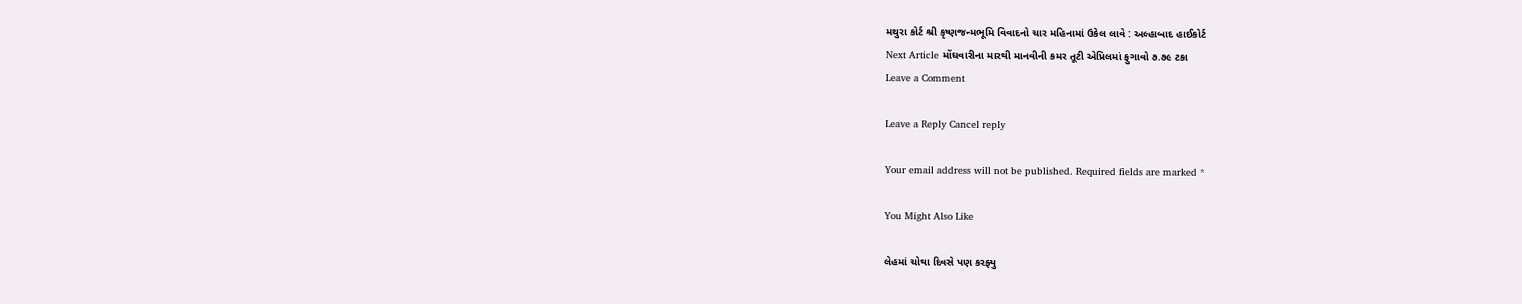મથુરા કોર્ટ શ્રી કૃષ્ણજન્મભૂમિ વિવાદનો ચાર મહિનામાં ઉકેલ લાવે : અલ્હાબાદ હાઈકોર્ટ
Next Article મોંઘવારીના મારથી માનવીની કમર તૂટી એપ્રિલમાં ફુગાવો ૭.૭૯ ટકા
Leave a Comment

Leave a Reply Cancel reply

Your email address will not be published. Required fields are marked *

You Might Also Like

લેહમાં ચોથા દિવસે પણ કરફ્યુ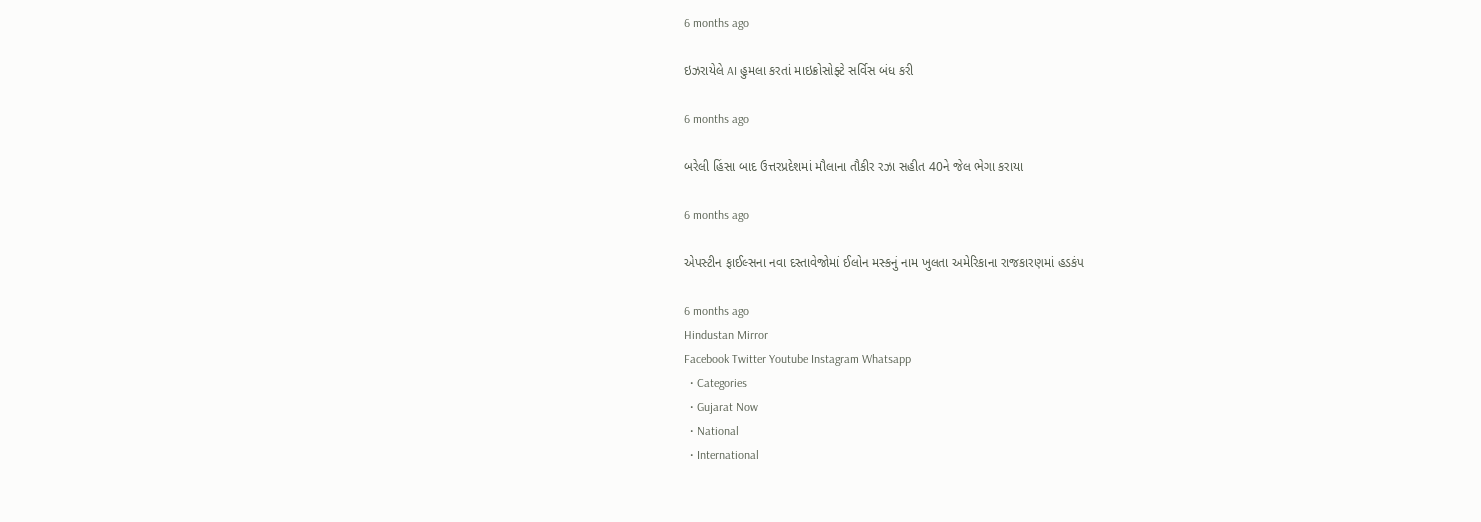6 months ago

ઇઝરાયેલે AI હુમલા કરતાં માઇક્રોસોફ્ટે સર્વિસ બંધ કરી

6 months ago

બરેલી હિંસા બાદ ઉત્તરપ્રદેશમાં મૌલાના તૌકીર રઝા સહીત 40ને જેલ ભેગા કરાયા

6 months ago

એપસ્ટીન ફાઈલ્સના નવા દસ્તાવેજોમાં ઈલોન મસ્કનું નામ ખુલતા અમેરિકાના રાજકારણમાં હડકંપ

6 months ago
Hindustan Mirror
Facebook Twitter Youtube Instagram Whatsapp
  • Categories
  • Gujarat Now
  • National
  • International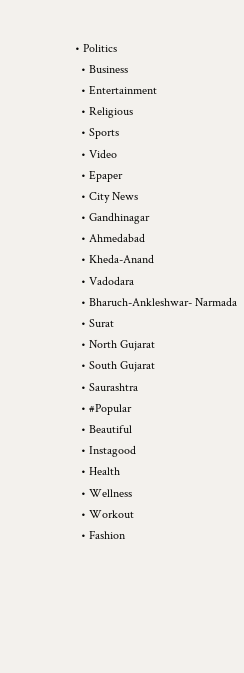• Politics
  • Business
  • Entertainment
  • Religious
  • Sports
  • Video
  • Epaper
  • City News
  • Gandhinagar
  • Ahmedabad
  • Kheda-Anand
  • Vadodara
  • Bharuch-Ankleshwar- Narmada
  • Surat
  • North Gujarat
  • South Gujarat
  • Saurashtra
  • #Popular
  • Beautiful
  • Instagood
  • Health
  • Wellness
  • Workout
  • Fashion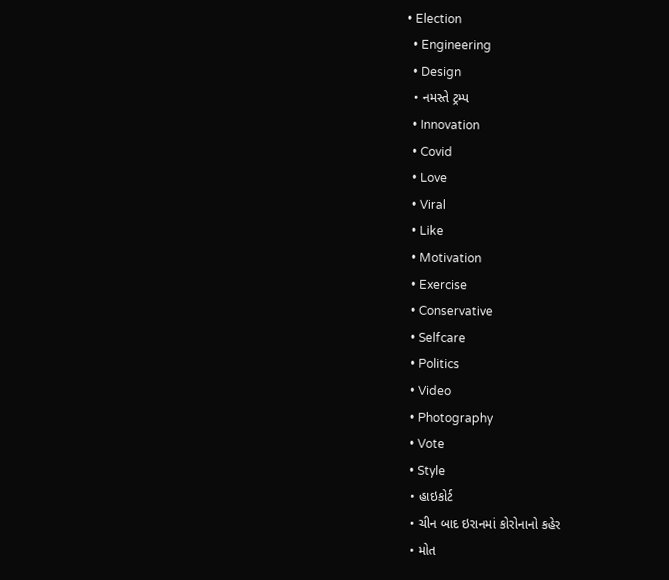• Election
  • Engineering
  • Design
  • નમસ્તે ટ્રમ્પ
  • Innovation
  • Covid
  • Love
  • Viral
  • Like
  • Motivation
  • Exercise
  • Conservative
  • Selfcare
  • Politics
  • Video
  • Photography
  • Vote
  • Style
  • હાઇકોર્ટ
  • ચીન બાદ ઇરાનમાં કોરોનાનો કહેર
  • મોત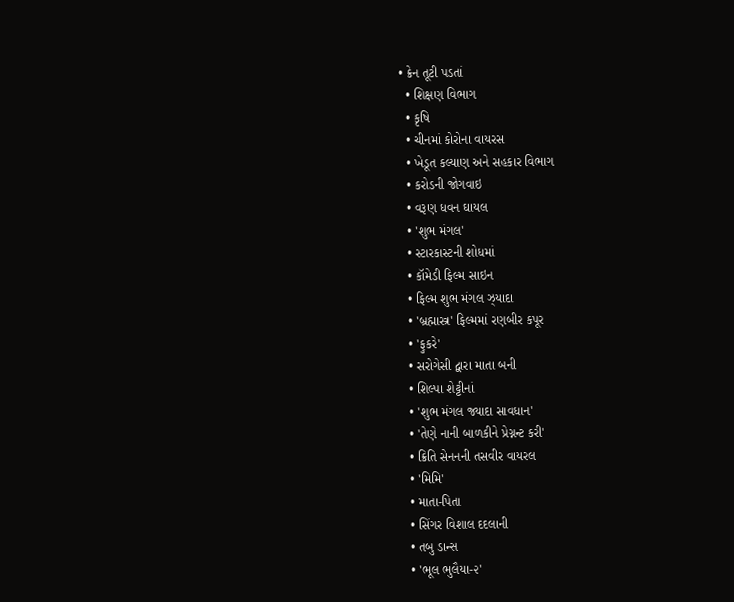• ક્રેન તૂટી પડતાં
  • શિક્ષણ વિભાગ
  • કૃષિ
  • ચીનમાં કોરોના વાયરસ
  • ખેડૂત કલ્યાણ અને સહકાર વિભાગ
  • કરોડની જોગવાઇ
  • વરૂણ ધવન ઘાયલ
  • 'શુભ મંગલ'
  • સ્ટારકાસ્ટની શોધમાં
  • કૉમેડી ફિલ્મ સાઇન
  • ફિલ્મ શુભ મંગલ ઝ્યાદા
  • 'બ્રહ્માસ્ત્ર' ફિલ્મમાં રણબીર કપૂર
  • 'ફુકરે'
  • સરોગેસી દ્વારા માતા બની
  • શિલ્પા શેટ્ટીનાં
  • 'શુભ મંગલ જ્યાદા સાવધાન'
  • 'તેણે નાની બાળકીને પ્રેગ્નન્ટ કરી'
  • ક્રિતિ સેનનની તસવીર વાયરલ
  • 'મિમિ'
  • માતા-પિતા
  • સિંગર વિશાલ દદલાની
  • તબુ ડાન્સ
  • 'ભૂલ ભુલૈયા-૨'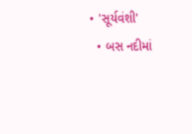• 'સૂર્યવંશી'
  • બસ નદીમાં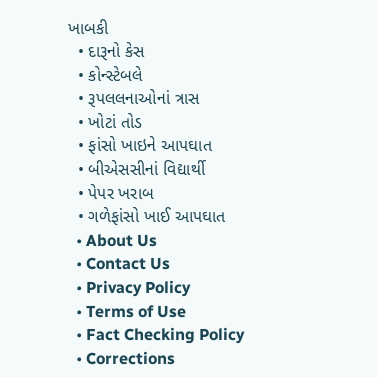ખાબકી
  • દારૂનો કેસ
  • કોન્સ્ટેબલે
  • રૂપલલનાઓનાં ત્રાસ
  • ખોટાં તોડ
  • ફાંસો ખાઇને આપઘાત
  • બીએસસીનાં વિદ્યાર્થી
  • પેપર ખરાબ
  • ગળેફાંસો ખાઈ આપઘાત
  • About Us
  • Contact Us
  • Privacy Policy
  • Terms of Use
  • Fact Checking Policy
  • Corrections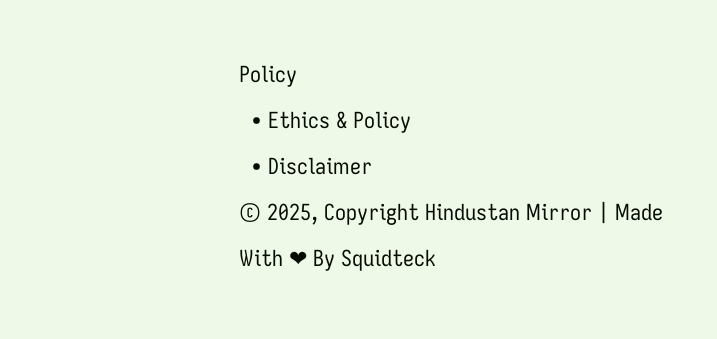Policy
  • Ethics & Policy
  • Disclaimer
© 2025, Copyright Hindustan Mirror | Made With ❤ By Squidteck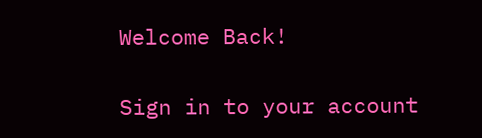Welcome Back!

Sign in to your account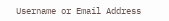Username or Email Address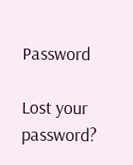Password

Lost your password?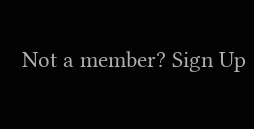Not a member? Sign Up